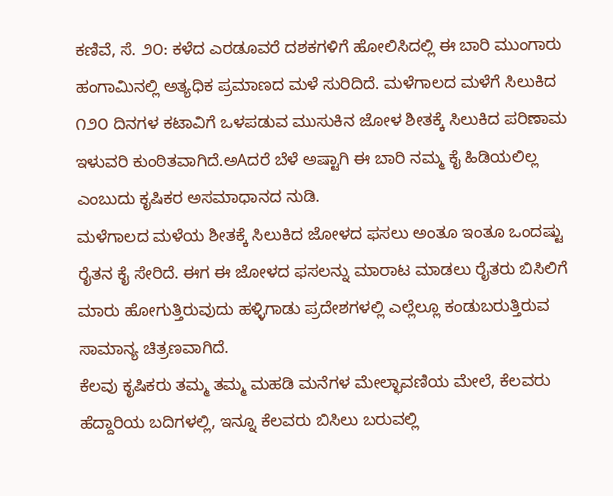ಕಣಿವೆ, ಸೆ. ೨೦: ಕಳೆದ ಎರಡೂವರೆ ದಶಕಗಳಿಗೆ ಹೋಲಿಸಿದಲ್ಲಿ ಈ ಬಾರಿ ಮುಂಗಾರು ಹಂಗಾಮಿನಲ್ಲಿ ಅತ್ಯಧಿಕ ಪ್ರಮಾಣದ ಮಳೆ ಸುರಿದಿದೆ. ಮಳೆಗಾಲದ ಮಳೆಗೆ ಸಿಲುಕಿದ ೧೨೦ ದಿನಗಳ ಕಟಾವಿಗೆ ಒಳಪಡುವ ಮುಸುಕಿನ ಜೋಳ ಶೀತಕ್ಕೆ ಸಿಲುಕಿದ ಪರಿಣಾಮ ಇಳುವರಿ ಕುಂಠಿತವಾಗಿದೆ.ಅAದರೆ ಬೆಳೆ ಅಷ್ಟಾಗಿ ಈ ಬಾರಿ ನಮ್ಮ ಕೈ ಹಿಡಿಯಲಿಲ್ಲ ಎಂಬುದು ಕೃಷಿಕರ ಅಸಮಾಧಾನದ ನುಡಿ.
ಮಳೆಗಾಲದ ಮಳೆಯ ಶೀತಕ್ಕೆ ಸಿಲುಕಿದ ಜೋಳದ ಫಸಲು ಅಂತೂ ಇಂತೂ ಒಂದಷ್ಟು ರೈತನ ಕೈ ಸೇರಿದೆ. ಈಗ ಈ ಜೋಳದ ಫಸಲನ್ನು ಮಾರಾಟ ಮಾಡಲು ರೈತರು ಬಿಸಿಲಿಗೆ ಮಾರು ಹೋಗುತ್ತಿರುವುದು ಹಳ್ಳಿಗಾಡು ಪ್ರದೇಶಗಳಲ್ಲಿ ಎಲ್ಲೆಲ್ಲೂ ಕಂಡುಬರುತ್ತಿರುವ ಸಾಮಾನ್ಯ ಚಿತ್ರಣವಾಗಿದೆ.
ಕೆಲವು ಕೃಷಿಕರು ತಮ್ಮ ತಮ್ಮ ಮಹಡಿ ಮನೆಗಳ ಮೇಲ್ಛಾವಣಿಯ ಮೇಲೆ, ಕೆಲವರು ಹೆದ್ದಾರಿಯ ಬದಿಗಳಲ್ಲಿ, ಇನ್ನೂ ಕೆಲವರು ಬಿಸಿಲು ಬರುವಲ್ಲಿ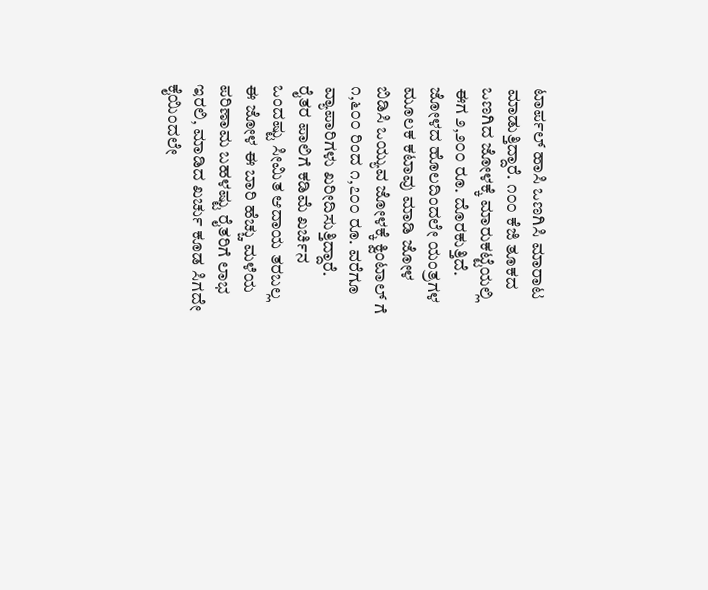ಟಾರ್ಪಲ್ ಹಾಸಿ ಒಣಗಿಸಿ ಮಾರಾಟ ಮಾಡುತ್ತಿದ್ದಾರೆ. ೧೦೦ ಕೆಜಿ ತೂಕದ ಒಣಗಿದ ಜೋಳಕ್ಕೆ ಮಾರುಕಟ್ಟೆಯಲ್ಲಿ ಈಗ ೨,೨೦೦ ರೂ. ದೊರಕುತ್ತಿದೆ. ಜೋಳದ ಹೊಲದಿಂದಲೇ ಯಂತ್ರಗಳ ಮೂಲಕ ಕಟಾವು ಮಾಡಿ ಜೋಳ ಬಿಡಿಸಿ ಒಯ್ಯುವ ಜೋಳಕ್ಕೆ ಕ್ವಿಂಟಾಲ್ ಗೆ ೧,೬೦೦ ರಿಂದ ೧,೭೦೦ ರೂ. ವರೆಗೂ ವ್ಯಾಪಾರಿಗಳು ಖರೀದಿಸುತ್ತಿದ್ದಾರೆ.
ರೈತರ ಪಾಲಿಗೆ ಕಡಿಮೆ ಖರ್ಚಿನ ಒಂದಷ್ಟು ಸೀಮಿತ ಆದಾಯ ತರಬಲ್ಲ ಈ ಜೋಳ ಈ ಬಾರಿ ಹೆಚ್ಚು ಮಳೆಯ ಪರಿಣಾಮ ಬಹಳಷ್ಟು ರೈತರಿಗೆ ಲಾಭ ಇರಲಿ, ಮಾಡಿದ ಖರ್ಚು ಕೂಡ ಸಿಗದೇ ಕೈಯಿಂದಲೇ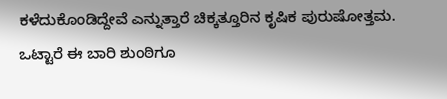ಕಳೆದುಕೊಂಡಿದ್ದೇವೆ ಎನ್ನುತ್ತಾರೆ ಚಿಕ್ಕತ್ತೂರಿನ ಕೃಷಿಕ ಪುರುಷೋತ್ತಮ.
ಒಟ್ಟಾರೆ ಈ ಬಾರಿ ಶುಂಠಿಗೂ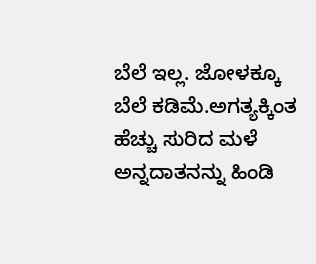ಬೆಲೆ ಇಲ್ಲ. ಜೋಳಕ್ಕೂ ಬೆಲೆ ಕಡಿಮೆ.ಅಗತ್ಯಕ್ಕಿಂತ ಹೆಚ್ಚು ಸುರಿದ ಮಳೆ ಅನ್ನದಾತನನ್ನು ಹಿಂಡಿ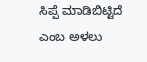ಸಿಪ್ಪೆ ಮಾಡಿಬಿಟ್ಟಿದೆ ಎಂಬ ಅಳಲು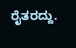ರೈತರದ್ದು.